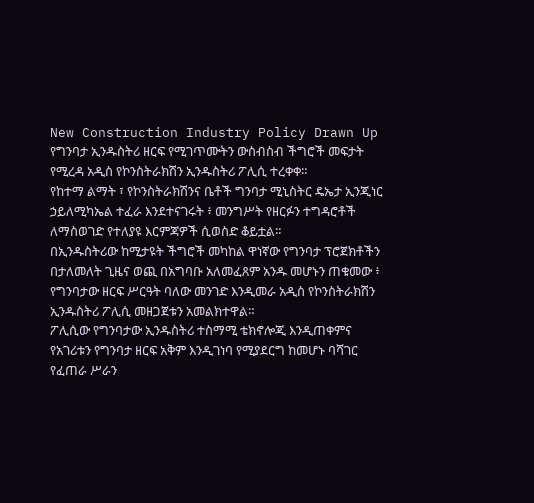New Construction Industry Policy Drawn Up
የግንባታ ኢንዱስትሪ ዘርፍ የሚገጥሙትን ውስብስብ ችግሮች መፍታት የሚረዳ አዲስ የኮንስትራክሽን ኢንዱስትሪ ፖሊሲ ተረቀቀ።
የከተማ ልማት ፣ የኮንስትራክሽንና ቤቶች ግንባታ ሚኒስትር ዴኤታ ኢንጂነር ኃይለሚካኤል ተፈራ እንደተናገሩት ፥ መንግሥት የዘርፉን ተግዳሮቶች ለማስወገድ የተለያዩ እርምጃዎች ሲወስድ ቆይቷል።
በኢንዱስትሪው ከሚታዩት ችግሮች መካከል ዋነኛው የግንባታ ፕሮጀክቶችን በታለመለት ጊዜና ወጪ በአግባቡ አለመፈጸም አንዱ መሆኑን ጠቁመው ፥ የግንባታው ዘርፍ ሥርዓት ባለው መንገድ እንዲመራ አዲስ የኮንስትራክሽን ኢንዱስትሪ ፖሊሲ መዘጋጀቱን አመልክተዋል።
ፖሊሲው የግንባታው ኢንዱስትሪ ተስማሚ ቴክኖሎጂ እንዲጠቀምና የአገሪቱን የግንባታ ዘርፍ አቅም እንዲገነባ የሚያደርግ ከመሆኑ ባሻገር የፈጠራ ሥራን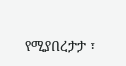የሚያበረታታ ፣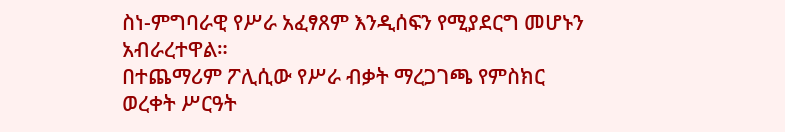ስነ-ምግባራዊ የሥራ አፈፃጸም እንዲሰፍን የሚያደርግ መሆኑን አብራረተዋል።
በተጨማሪም ፖሊሲው የሥራ ብቃት ማረጋገጫ የምስክር ወረቀት ሥርዓት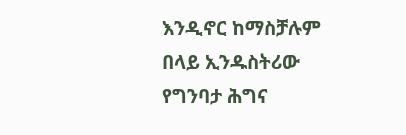እንዲኖር ከማስቻሉም በላይ ኢንዱስትሪው የግንባታ ሕግና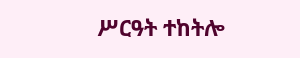ሥርዓት ተከትሎ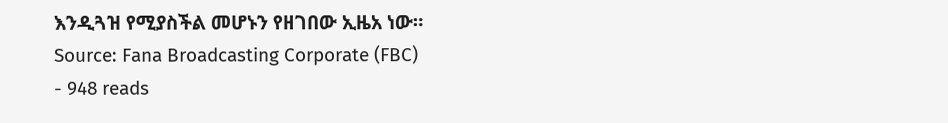እንዲጓዝ የሚያስችል መሆኑን የዘገበው ኢዜአ ነው።
Source: Fana Broadcasting Corporate (FBC)
- 948 reads